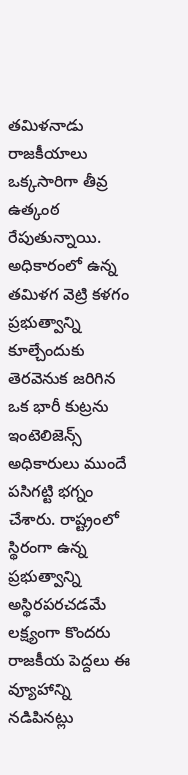తమిళనాడు రాజకీయాలు ఒక్కసారిగా తీవ్ర ఉత్కంఠ రేపుతున్నాయి. అధికారంలో ఉన్న తమిళగ వెట్రి కళగం ప్రభుత్వాన్ని కూల్చేందుకు తెరవెనుక జరిగిన ఒక భారీ కుట్రను ఇంటెలిజెన్స్ అధికారులు ముందే పసిగట్టి భగ్నం చేశారు. రాష్ట్రంలో స్థిరంగా ఉన్న ప్రభుత్వాన్ని అస్థిరపరచడమే లక్ష్యంగా కొందరు రాజకీయ పెద్దలు ఈ వ్యూహాన్ని నడిపినట్లు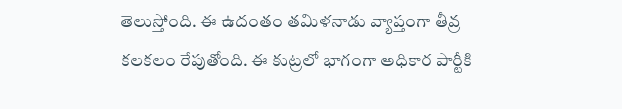తెలుస్తోంది. ఈ ఉదంతం తమిళనాడు వ్యాప్తంగా తీవ్ర కలకలం రేపుతోంది. ఈ కుట్రలో భాగంగా అధికార పార్టీకి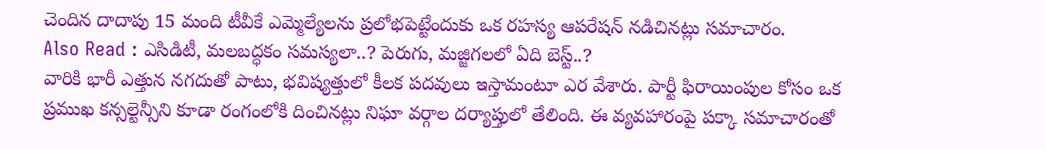చెందిన దాదాపు 15 మంది టీవీకే ఎమ్మెల్యేలను ప్రలోభపెట్టేందుకు ఒక రహస్య ఆపరేషన్ నడిచినట్లు సమాచారం.
Also Read : ఎసిడిటీ, మలబద్ధకం సమస్యలా..? పెరుగు, మజ్జిగలలో ఏది బెస్ట్..?
వారికి భారీ ఎత్తున నగదుతో పాటు, భవిష్యత్తులో కీలక పదవులు ఇస్తామంటూ ఎర వేశారు. పార్టీ ఫిరాయింపుల కోసం ఒక ప్రముఖ కన్సల్టెన్సీని కూడా రంగంలోకి దించినట్లు నిఘా వర్గాల దర్యాప్తులో తేలింది. ఈ వ్యవహారంపై పక్కా సమాచారంతో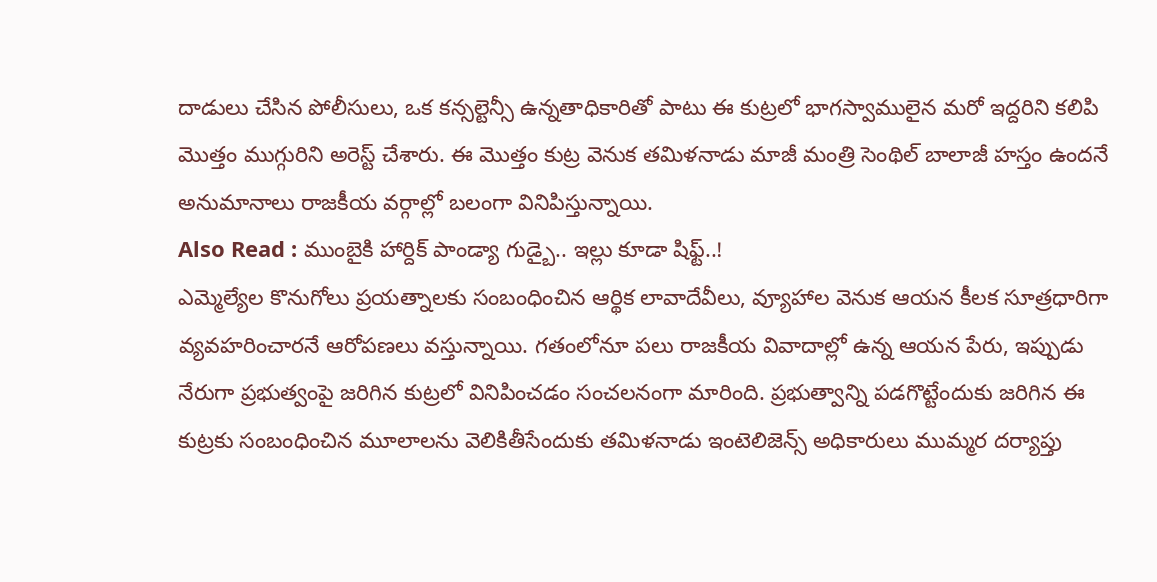దాడులు చేసిన పోలీసులు, ఒక కన్సల్టెన్సీ ఉన్నతాధికారితో పాటు ఈ కుట్రలో భాగస్వాములైన మరో ఇద్దరిని కలిపి మొత్తం ముగ్గురిని అరెస్ట్ చేశారు. ఈ మొత్తం కుట్ర వెనుక తమిళనాడు మాజీ మంత్రి సెంథిల్ బాలాజీ హస్తం ఉందనే అనుమానాలు రాజకీయ వర్గాల్లో బలంగా వినిపిస్తున్నాయి.
Also Read : ముంబైకి హార్దిక్ పాండ్యా గుడ్బై.. ఇల్లు కూడా షిఫ్ట్..!
ఎమ్మెల్యేల కొనుగోలు ప్రయత్నాలకు సంబంధించిన ఆర్థిక లావాదేవీలు, వ్యూహాల వెనుక ఆయన కీలక సూత్రధారిగా వ్యవహరించారనే ఆరోపణలు వస్తున్నాయి. గతంలోనూ పలు రాజకీయ వివాదాల్లో ఉన్న ఆయన పేరు, ఇప్పుడు నేరుగా ప్రభుత్వంపై జరిగిన కుట్రలో వినిపించడం సంచలనంగా మారింది. ప్రభుత్వాన్ని పడగొట్టేందుకు జరిగిన ఈ కుట్రకు సంబంధించిన మూలాలను వెలికితీసేందుకు తమిళనాడు ఇంటెలిజెన్స్ అధికారులు ముమ్మర దర్యాప్తు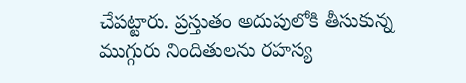చేపట్టారు. ప్రస్తుతం అదుపులోకి తీసుకున్న ముగ్గురు నిందితులను రహస్య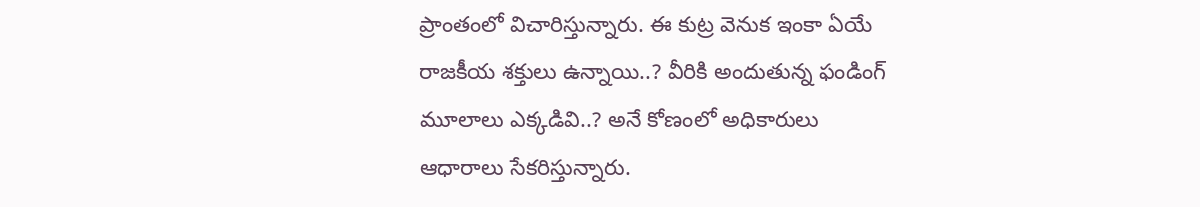ప్రాంతంలో విచారిస్తున్నారు. ఈ కుట్ర వెనుక ఇంకా ఏయే రాజకీయ శక్తులు ఉన్నాయి..? వీరికి అందుతున్న ఫండింగ్ మూలాలు ఎక్కడివి..? అనే కోణంలో అధికారులు ఆధారాలు సేకరిస్తున్నారు.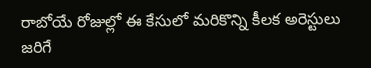రాబోయే రోజుల్లో ఈ కేసులో మరికొన్ని కీలక అరెస్టులు జరిగే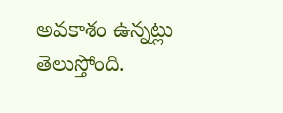అవకాశం ఉన్నట్లు తెలుస్తోంది.